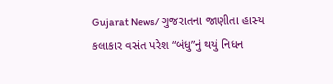Gujarat News/ ગુજરાતના જાણીતા હાસ્ય કલાકાર વસંત પરેશ “બંધુ”નું થયું નિધન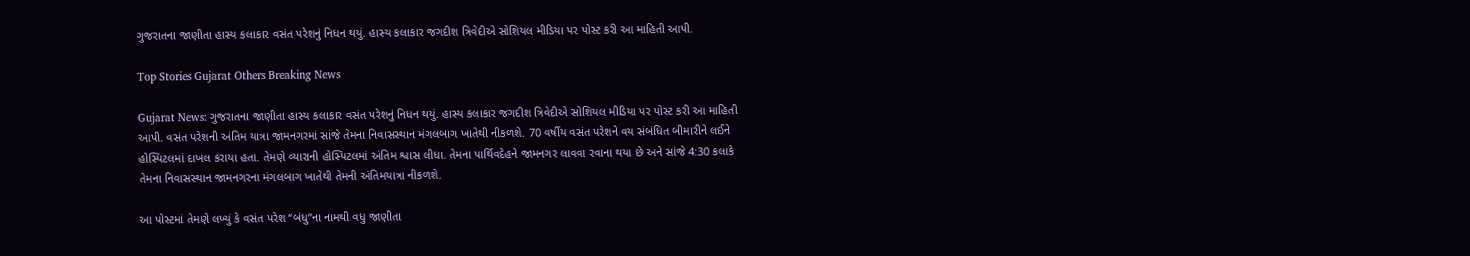ગુજરાતના જાણીતા હાસ્ય કલાકાર વસંત પરેશનું નિધન થયું. હાસ્ય કલાકાર જગદીશ ત્રિવેદીએ સોશિયલ મીડિયા પર પોસ્ટ કરી આ માહિતી આપી.

Top Stories Gujarat Others Breaking News

Gujarat News: ગુજરાતના જાણીતા હાસ્ય કલાકાર વસંત પરેશનું નિધન થયું. હાસ્ય કલાકાર જગદીશ ત્રિવેદીએ સોશિયલ મીડિયા પર પોસ્ટ કરી આ માહિતી આપી. વસંત પરેશની અંતિમ યાત્રા જામનગરમાં સાંજે તેમના નિવાસસ્થાન મંગલબાગ ખાતેથી નીકળશે. 70 વર્ષીય વસંત પરેશને વય સંબંધિત બીમારીને લઈને હોસ્પિટલમાં દાખલ કરાયા હતા. તેમણે વ્યારાની હોસ્પિટલમાં અંતિમ શ્વાસ લીધા. તેમના પાર્થિવદેહને જામનગર લાવવા રવાના થયા છે અને સાંજે 4:30 કલાકે તેમના નિવાસસ્થાન જામનગરના મંગલબાગ ખાતેથી તેમની અંતિમયાત્રા નીકળશે.

આ પોસ્ટમાં તેમણે લખ્યું કે વસંત પરેશ “બંધુ”ના નામથી વધુ જાણીતા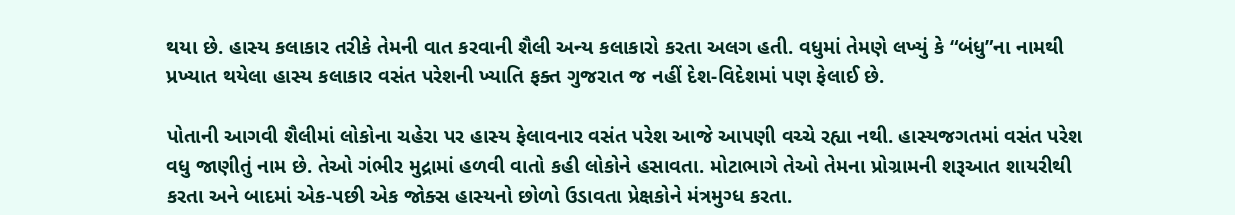થયા છે. હાસ્ય કલાકાર તરીકે તેમની વાત કરવાની શૈલી અન્ય કલાકારો કરતા અલગ હતી. વધુમાં તેમણે લખ્યું કે “બંધુ”ના નામથી પ્રખ્યાત થયેલા હાસ્ય કલાકાર વસંત પરેશની ખ્યાતિ ફક્ત ગુજરાત જ નહીં દેશ-વિદેશમાં પણ ફેલાઈ છે.

પોતાની આગવી શૈલીમાં લોકોના ચહેરા પર હાસ્ય ફેલાવનાર વસંત પરેશ આજે આપણી વચ્ચે રહ્યા નથી. હાસ્યજગતમાં વસંત પરેશ વધુ જાણીતું નામ છે. તેઓ ગંભીર મુદ્રામાં હળવી વાતો કહી લોકોને હસાવતા. મોટાભાગે તેઓ તેમના પ્રોગ્રામની શરૂઆત શાયરીથી કરતા અને બાદમાં એક-પછી એક જોક્સ હાસ્યનો છોળો ઉડાવતા પ્રેક્ષકોને મંત્રમુગ્ધ કરતા.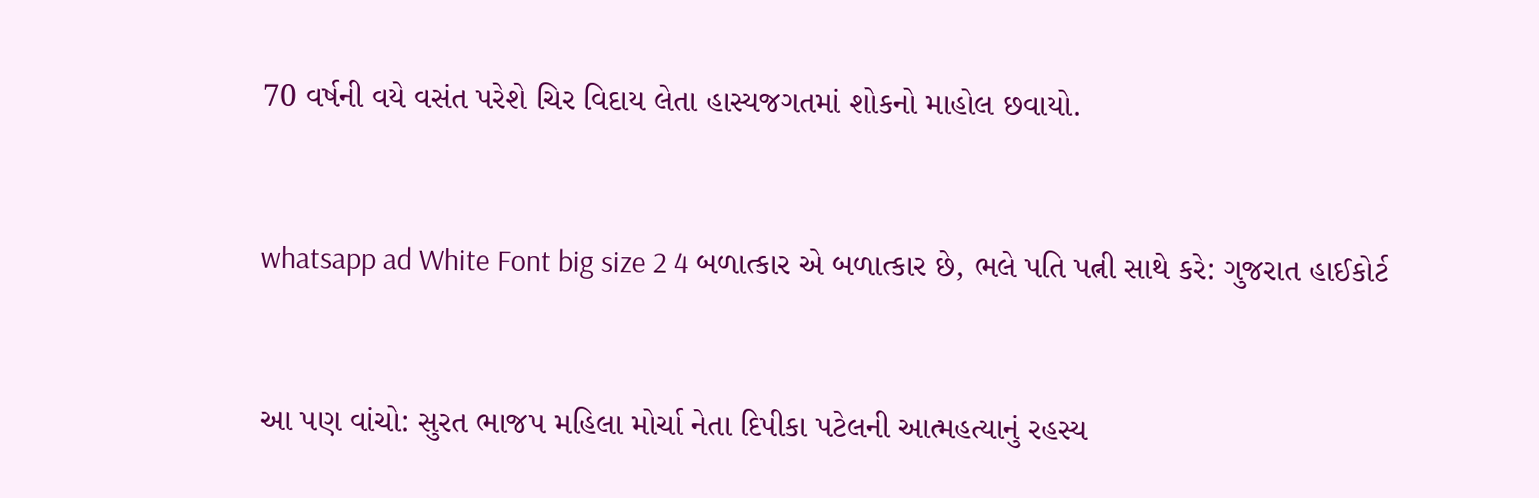70 વર્ષની વયે વસંત પરેશે ચિર વિદાય લેતા હાસ્યજગતમાં શોકનો માહોલ છવાયો.


whatsapp ad White Font big size 2 4 બળાત્કાર એ બળાત્કાર છે, ભલે પતિ પત્ની સાથે કરે: ગુજરાત હાઈકોર્ટ


આ પણ વાંચો: સુરત ભાજપ મહિલા મોર્ચા નેતા દિપીકા પટેલની આત્મહત્યાનું રહસ્ય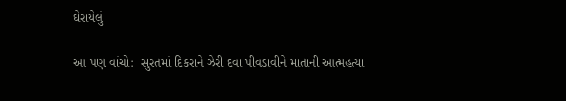ઘેરાયેલું

આ પણ વાંચો:  સુરતમાં દિકરાને ઝેરી દવા પીવડાવીને માતાની આત્મહત્યા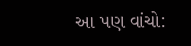આ પણ વાંચો: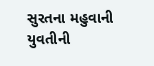સુરતના મહુવાની યુવતીની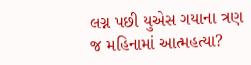લગ્ન પછી યુએસ ગયાના ત્રણ જ મહિનામાં આત્મહત્યા?